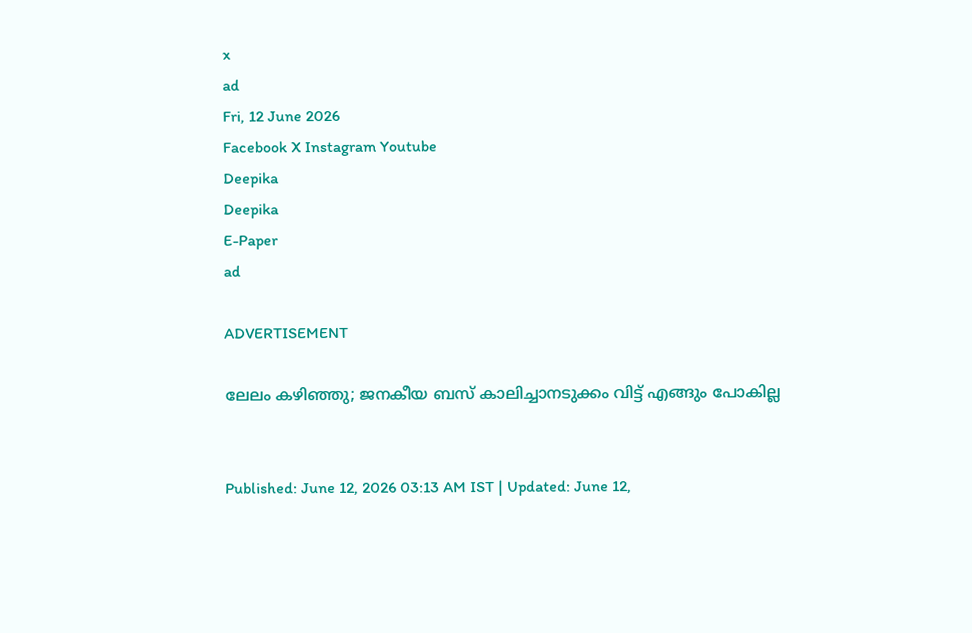x
ad
Fri, 12 June 2026
Facebook X Instagram Youtube
Deepika
Deepika
E-Paper
ad

ADVERTISEMENT

ലേലം കഴിഞ്ഞു; ജനകീയ ബസ് കാലിച്ചാനടുക്കം വിട്ട് എങ്ങും പോകില്ല


Published: June 12, 2026 03:13 AM IST | Updated: June 12,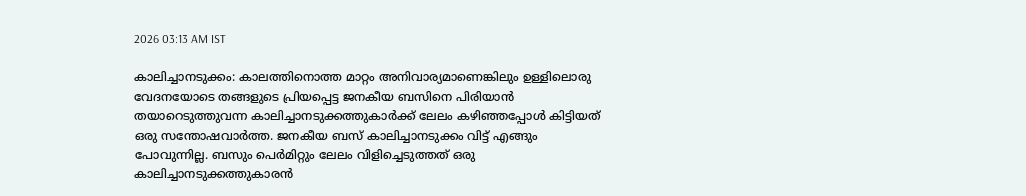2026 03:13 AM IST

കാലിച്ചാനടുക്കം: കാലത്തിനൊത്ത മാറ്റം അനിവാര്യമാണെങ്കിലും ഉള്ളിലൊരു വേദനയോടെ തങ്ങളുടെ പ്രിയപ്പെട്ട ജനകീയ ബസിനെ പിരിയാൻ തയാറെടുത്തുവന്ന കാലിച്ചാനടുക്കത്തുകാർക്ക് ലേലം കഴിഞ്ഞപ്പോൾ കിട്ടിയത് ഒരു സന്തോഷവാർത്ത. ജനകീയ ബസ് കാലിച്ചാനടുക്കം വിട്ട് എങ്ങും പോവുന്നില്ല. ബസും പെർമിറ്റും ലേലം വിളിച്ചെടുത്തത് ഒരു കാലിച്ചാനടുക്കത്തുകാരൻ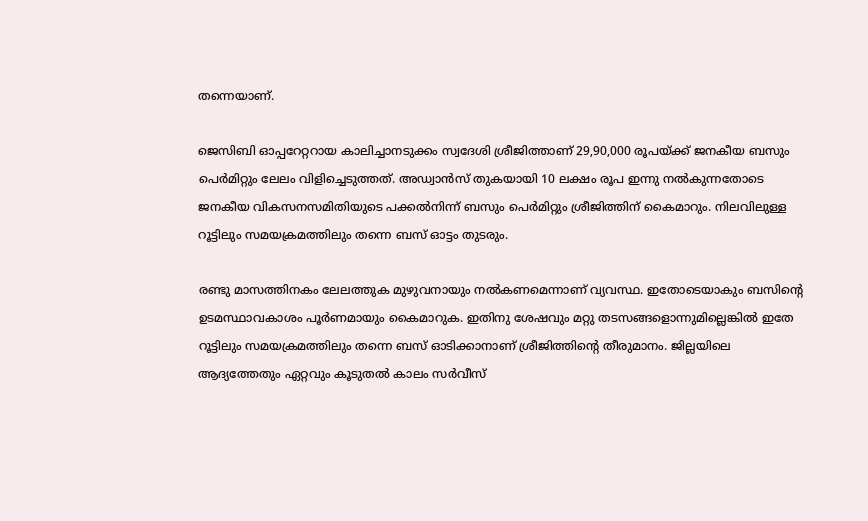തന്നെയാണ്.

ജെസിബി ഓപ്പറേറ്ററായ കാലിച്ചാനടുക്കം സ്വദേശി ശ്രീജിത്താണ് 29,90,000 രൂപയ്ക്ക് ജനകീയ ബസും പെർമിറ്റും ലേലം വിളിച്ചെടുത്തത്. അഡ്വാൻസ് തുകയായി 10 ലക്ഷം രൂപ ഇന്നു നൽകുന്നതോടെ ജനകീയ വികസനസമിതിയുടെ പക്കൽനിന്ന് ബസും പെർമിറ്റും ശ്രീജിത്തിന് കൈമാറും. നിലവിലുള്ള റൂട്ടിലും സമയക്രമത്തിലും തന്നെ ബസ് ഓട്ടം തുടരും.

രണ്ടു മാസത്തിനകം ലേലത്തുക മുഴുവനായും നൽകണമെന്നാണ് വ്യവസ്ഥ. ഇതോടെയാകും ബസിന്‍റെ ഉടമസ്ഥാവകാശം പൂർണമായും കൈമാറുക. ഇതിനു ശേഷവും മറ്റു തടസങ്ങളൊന്നുമില്ലെങ്കിൽ ഇതേ റൂട്ടിലും സമയക്രമത്തിലും തന്നെ ബസ് ഓടിക്കാനാണ് ശ്രീജിത്തിന്‍റെ തീരുമാനം. ജില്ലയിലെ ആദ്യത്തേതും ഏറ്റവും കൂടുതൽ കാലം സർവീസ്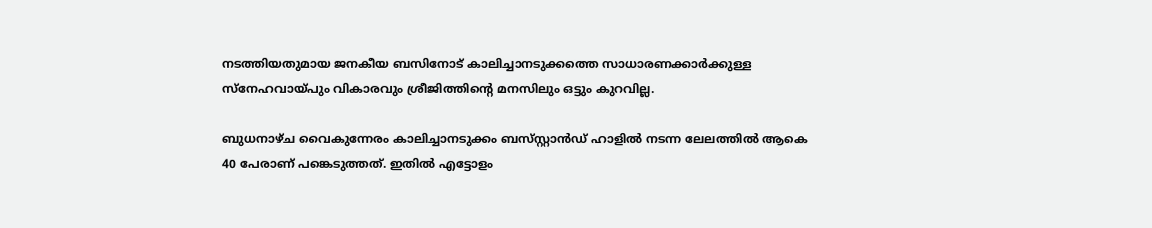നടത്തിയതുമായ ജനകീയ ബസിനോട് കാലിച്ചാനടുക്കത്തെ സാധാരണക്കാർക്കുള്ള സ്നേഹവായ്പും വികാരവും ശ്രീജിത്തിന്‍റെ മനസിലും ഒട്ടും കുറവില്ല.

ബുധനാഴ്ച വൈകുന്നേരം കാലിച്ചാനടുക്കം ബസ്‌സ്റ്റാൻഡ് ഹാളിൽ നടന്ന ലേലത്തിൽ ആകെ 40 പേരാണ് പങ്കെടുത്തത്. ഇതിൽ എട്ടോളം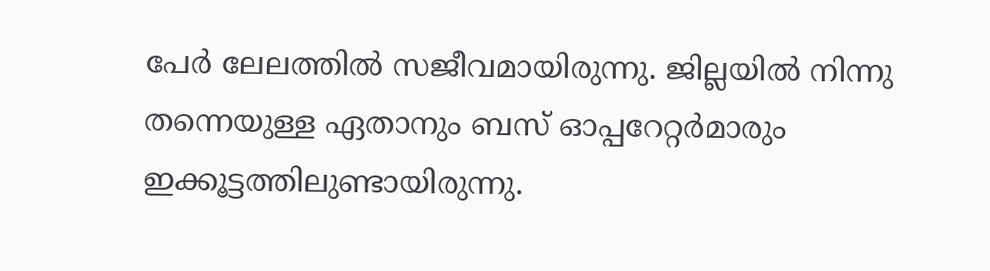പേർ ലേലത്തിൽ സജീവമായിരുന്നു. ജില്ലയിൽ നിന്നു തന്നെയുള്ള ഏതാനും ബസ് ഓപ്പറേറ്റർമാരും ഇക്കൂട്ടത്തിലുണ്ടായിരുന്നു.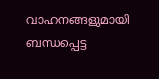വാഹനങ്ങളുമായി ബന്ധപ്പെട്ട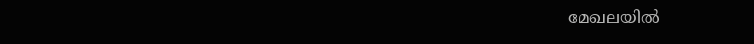മേഖലയിൽ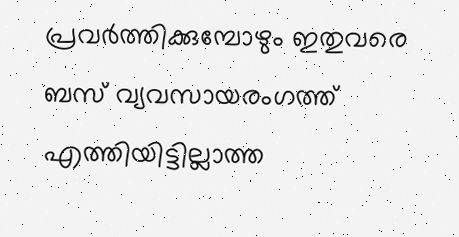പ്രവർത്തിക്കുമ്പോഴും ഇതുവരെ ബസ് വ്യവസായരംഗത്ത് എത്തിയിട്ടില്ലാത്ത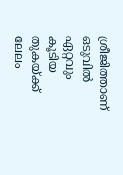ശ്രീജിത്താണ് ഒടുവിൽ ഏറ്റവും കൂടിയ തുകയ്ക്ക് ലേലം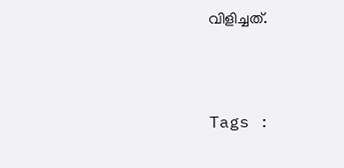വിളിച്ചത്.



Tags :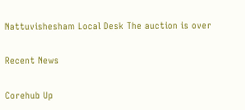Nattuvishesham Local Desk The auction is over

Recent News

Corehub Up